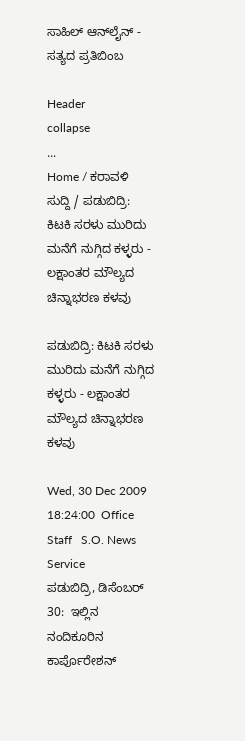ಸಾಹಿಲ್ ಆನ್‌ಲೈನ್ - ಸತ್ಯದ ಪ್ರತಿಬಿಂಬ

Header
collapse
...
Home / ಕರಾವಳಿ ಸುದ್ದಿ / ಪಡುಬಿದ್ರಿ: ಕಿಟಕಿ ಸರಳು ಮುರಿದು ಮನೆಗೆ ನುಗ್ಗಿದ ಕಳ್ಳರು - ಲಕ್ಷಾಂತರ ಮೌಲ್ಯದ ಚಿನ್ನಾಭರಣ ಕಳವು

ಪಡುಬಿದ್ರಿ: ಕಿಟಕಿ ಸರಳು ಮುರಿದು ಮನೆಗೆ ನುಗ್ಗಿದ ಕಳ್ಳರು - ಲಕ್ಷಾಂತರ ಮೌಲ್ಯದ ಚಿನ್ನಾಭರಣ ಕಳವು

Wed, 30 Dec 2009 18:24:00  Office Staff   S.O. News Service
ಪಡುಬಿದ್ರಿ, ಡಿಸೆಂಬರ್ 30:  ಇಲ್ಲಿನ ನಂದಿಕೂರಿನ ಕಾರ್ಪೊರೇಶನ್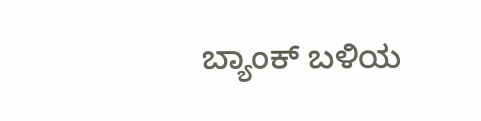ಬ್ಯಾಂಕ್ ಬಳಿಯ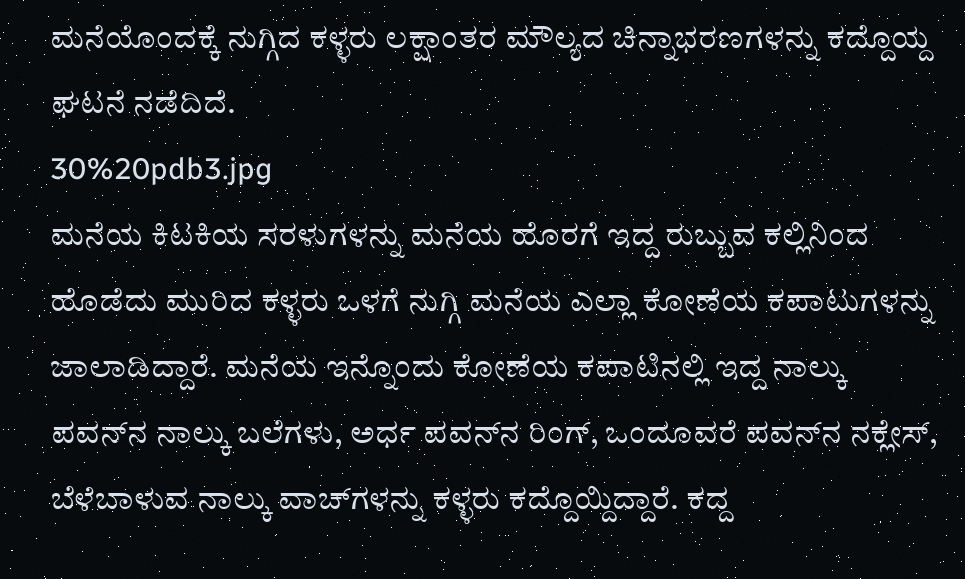ಮನೆಯೊಂದಕ್ಕೆ ನುಗ್ಗಿದ ಕಳ್ಳರು ಲಕ್ಷಾಂತರ ಮೌಲ್ಯದ ಚಿನ್ನಾಭರಣಗಳನ್ನು ಕದ್ದೊಯ್ದ ಘಟನೆ ನಡೆದಿದೆ.
30%20pdb3.jpg
ಮನೆಯ ಕಿಟಕಿಯ ಸರಳುಗಳನ್ನು ಮನೆಯ ಹೊರಗೆ ಇದ್ದ ರುಬ್ಬುವ ಕಲ್ಲಿನಿಂದ ಹೊಡೆದು ಮುರಿದ ಕಳ್ಳರು ಒಳಗೆ ನುಗ್ಗಿ ಮನೆಯ ಎಲ್ಲಾ ಕೋಣೆಯ ಕಪಾಟುಗಳನ್ನು ಜಾಲಾಡಿದ್ದಾರೆ. ಮನೆಯ ಇನ್ನೊಂದು ಕೋಣೆಯ ಕಪಾಟಿನಲ್ಲಿ ಇದ್ದ ನಾಲ್ಕು ಪವನ್‌ನ ನಾಲ್ಕು ಬಲೆಗಳು, ಅರ್ಧ ಪವನ್‌ನ ರಿಂಗ್, ಒಂದೂವರೆ ಪವನ್‌ನ ನಕ್ಲೇಸ್, ಬೆಳೆಬಾಳುವ ನಾಲ್ಕು ವಾಚ್‌ಗಳನ್ನು ಕಳ್ಳರು ಕದ್ದೊಯ್ದಿದ್ದಾರೆ. ಕದ್ದ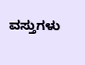ವಸ್ತುಗಳು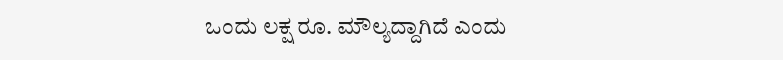ಒಂದು ಲಕ್ಷ ರೂ. ಮೌಲ್ಯದ್ದಾಗಿದೆ ಎಂದು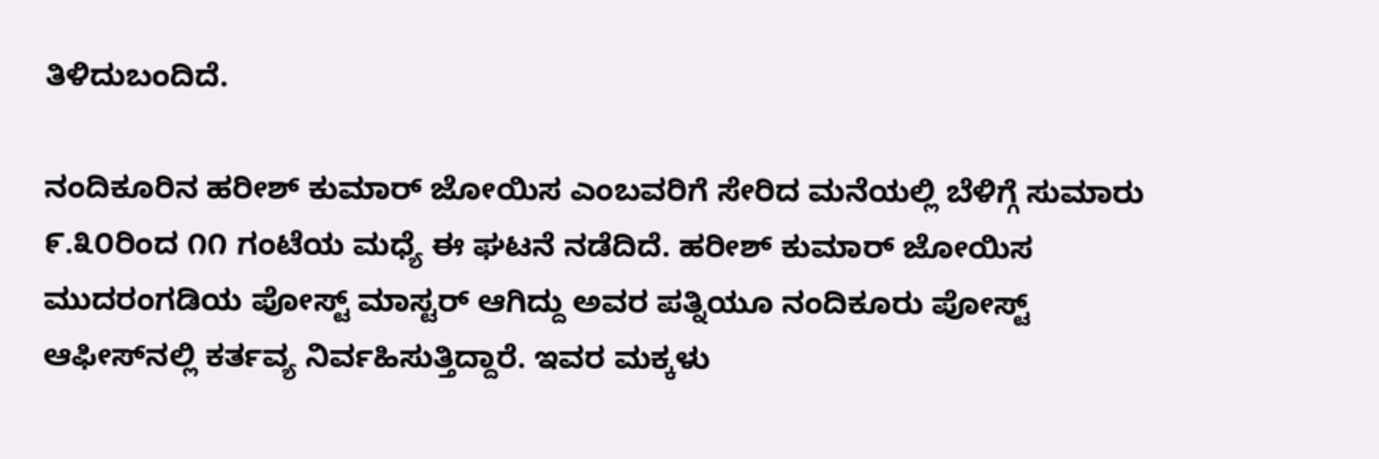ತಿಳಿದುಬಂದಿದೆ.

ನಂದಿಕೂರಿನ ಹರೀಶ್ ಕುಮಾರ್ ಜೋಯಿಸ ಎಂಬವರಿಗೆ ಸೇರಿದ ಮನೆಯಲ್ಲಿ ಬೆಳಿಗ್ಗೆ ಸುಮಾರು ೯.೩೦ರಿಂದ ೧೧ ಗಂಟೆಯ ಮಧ್ಯೆ ಈ ಘಟನೆ ನಡೆದಿದೆ. ಹರೀಶ್ ಕುಮಾರ್ ಜೋಯಿಸ ಮುದರಂಗಡಿಯ ಪೋಸ್ಟ್ ಮಾಸ್ಟರ್ ಆಗಿದ್ದು ಅವರ ಪತ್ನಿಯೂ ನಂದಿಕೂರು ಪೋಸ್ಟ್ ಆಫೀಸ್‌ನಲ್ಲಿ ಕರ್ತವ್ಯ ನಿರ್ವಹಿಸುತ್ತಿದ್ದಾರೆ. ಇವರ ಮಕ್ಕಳು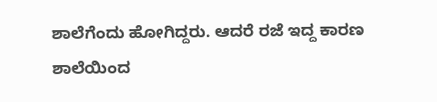ಶಾಲೆಗೆಂದು ಹೋಗಿದ್ದರು. ಆದರೆ ರಜೆ ಇದ್ದ ಕಾರಣ ಶಾಲೆಯಿಂದ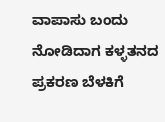ವಾಪಾಸು ಬಂದು ನೋಡಿದಾಗ ಕಳ್ಳತನದ ಪ್ರಕರಣ ಬೆಳಕಿಗೆ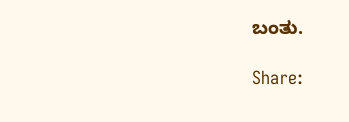ಬಂತು.

Share: